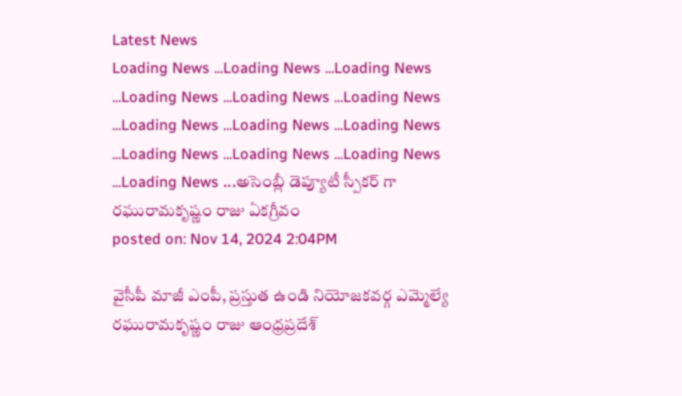Latest News
Loading News ...Loading News ...Loading News ...Loading News ...Loading News ...Loading News ...Loading News ...Loading News ...Loading News ...Loading News ...Loading News ...Loading News ...Loading News ...అసెంబ్లీ డెప్యూటీ స్పీకర్ గా రఘురామకృష్ణం రాజు ఏకగ్రీవం
posted on: Nov 14, 2024 2:04PM

వైసీపీ మాజీ ఎంపీ, ప్రస్తుత ఉండి నియోజకవర్గ ఎమ్మెల్యే రఘురామకృష్ణం రాజు ఆంధ్రప్రదేశ్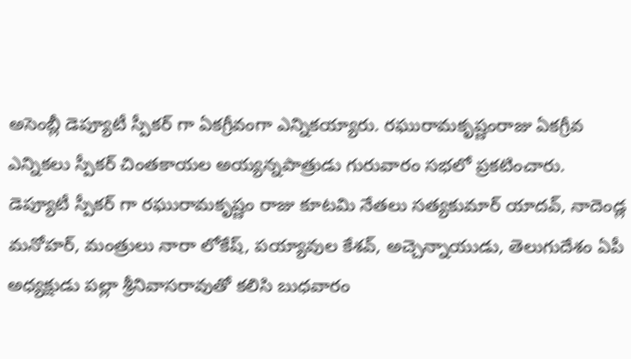అసెంబ్లీ డెప్యూటీ స్పీకర్ గా ఏకగ్రీవంగా ఎన్నికయ్యారు. రఘురామకృష్ణంరాజు ఏకగ్రీవ ఎన్నికలు స్పీకర్ చింతకాయల అయ్యన్నపాత్రుడు గురువారం సభలో ప్రకటించారు.
డెప్యూటీ స్పీకర్ గా రఘురామకృష్ణం రాజు కూటమి నేతలు సత్యకుమార్ యాదవ్, నాదెండ్ల మనోహర్, మంత్రులు నారా లోకేష్, పయ్యావుల కేశవ్, అచ్చెన్నాయుడు, తెలుగుదేశం ఏపీ అధ్యక్షుడు పల్లా శ్రీనివాసరావుతో కలిసి బుధవారం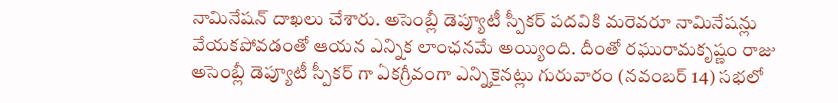నామినేషన్ దాఖలు చేశారు. అసెంబ్లీ డెప్యూటీ స్పీకర్ పదవికి మరెవరూ నామినేషన్లు వేయకపోవడంతో ఆయన ఎన్నిక లాంఛనమే అయ్యింది. దీంతో రఘురామకృష్ణం రాజు అసెంబ్లీ డెప్యూటీ స్పీకర్ గా ఏకగ్రీవంగా ఎన్నికైనట్లు గురువారం (నవంబర్ 14) సభలో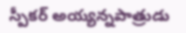స్పీకర్ అయ్యన్నపాత్రుడు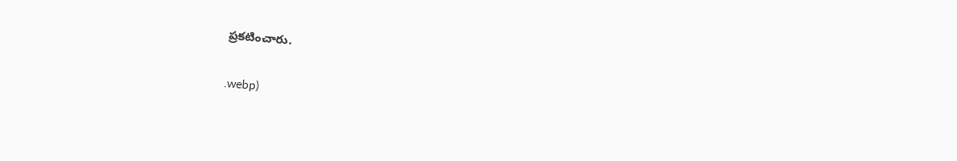ప్రకటించారు.


.webp)